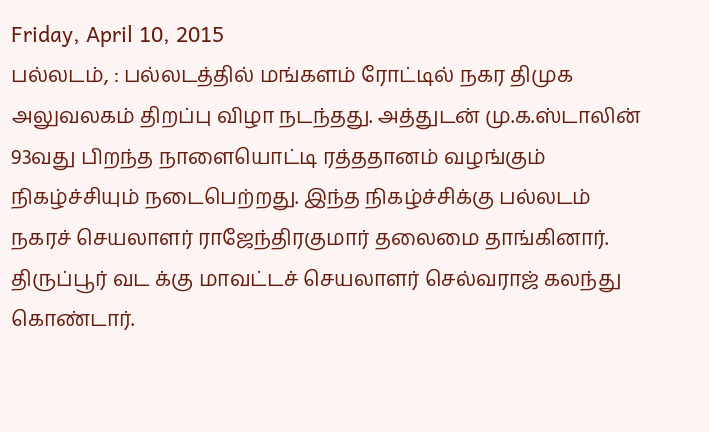Friday, April 10, 2015
பல்லடம், : பல்லடத்தில் மங்களம் ரோட்டில் நகர திமுக அலுவலகம் திறப்பு விழா நடந்தது. அத்துடன் மு.க.ஸ்டாலின் 93வது பிறந்த நாளையொட்டி ரத்ததானம் வழங்கும் நிகழ்ச்சியும் நடைபெற்றது. இந்த நிகழ்ச்சிக்கு பல்லடம் நகரச் செயலாளர் ராஜேந்திரகுமார் தலைமை தாங்கினார். திருப்பூர் வட க்கு மாவட்டச் செயலாளர் செல்வராஜ் கலந்து கொண்டார்.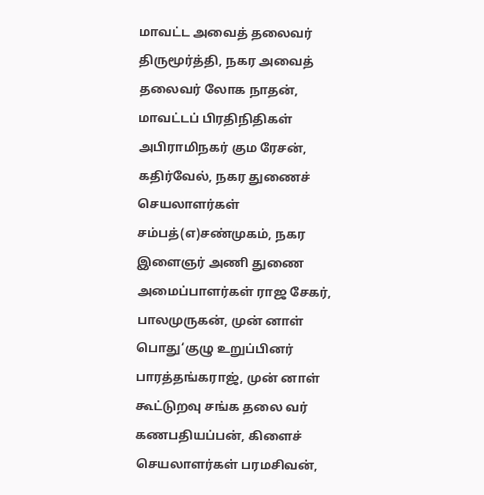மாவட்ட அவைத் தலைவர் திருமூர்த்தி, நகர அவைத் தலைவர் லோக நாதன், மாவட்டப் பிரதிநிதிகள் அபிராமிநகர் கும ரேசன், கதிர்வேல், நகர துணைச் செயலாளர்கள் சம்பத்(எ)சண்முகம், நகர இளைஞர் அணி துணை அமைப்பாளர்கள் ராஜ சேகர், பாலமுருகன், முன் னாள் பொது‘குழு உறுப்பினர் பாரத்தங்கராஜ், முன் னாள் கூட்டுறவு சங்க தலை வர் கணபதியப்பன், கிளைச் செயலாளர்கள் பரமசிவன்,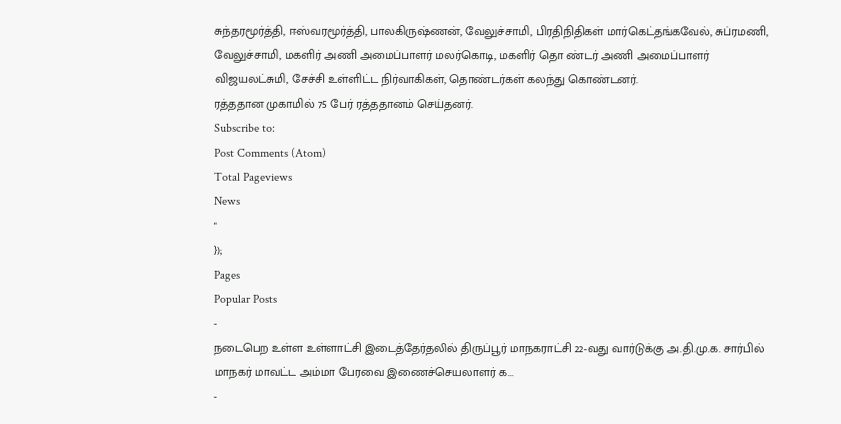சுந்தரமூர்த்தி, ஈஸ்வரமூர்த்தி, பாலகிருஷ்ணன், வேலுச்சாமி, பிரதிநிதிகள் மார்கெட்தங்கவேல், சுப்ரமணி, வேலுச்சாமி, மகளிர் அணி அமைப்பாளர் மலர்கொடி, மகளிர் தொ ண்டர் அணி அமைப்பாளர் விஜயலட்சுமி, சேச்சி உள்ளிட்ட நிர்வாகிகள், தொண்டர்கள் கலந்து கொண்டனர்.
ரத்ததான முகாமில் 75 பேர் ரத்ததானம் செய்தனர்.
Subscribe to:
Post Comments (Atom)
Total Pageviews
News
"
});
Pages
Popular Posts
-
நடைபெற உள்ள உள்ளாட்சி இடைத்தேர்தலில் திருப்பூர் மாநகராட்சி 22-வது வார்டுக்கு அ.தி.மு.க. சார்பில் மாநகர் மாவட்ட அம்மா பேரவை இணைச்செயலாளர் க...
-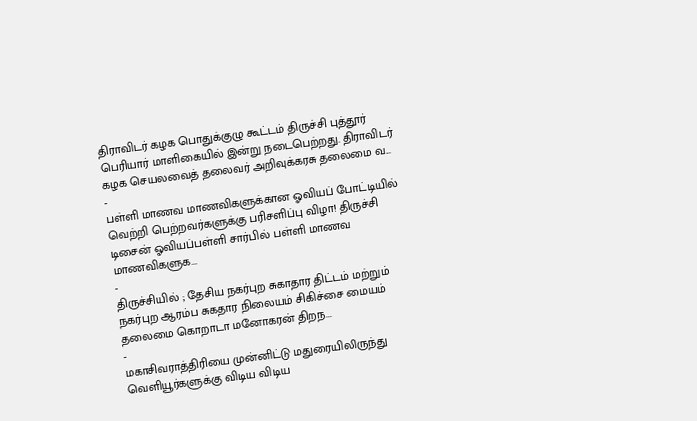திராவிடர் கழக பொதுக்குழு கூட்டம் திருச்சி புத்தூர் பெரியார் மாளிகையில் இன்று நடைபெற்றது. திராவிடர் கழக செயலவைத் தலைவர் அறிவுக்கரசு தலைமை வ...
-
பள்ளி மாணவ மாணவிகளுக்கான ஓவியப் போட்டியில் வெற்றி பெற்றவர்களுக்கு பரிசளிப்பு விழா! திருச்சி டிசைன் ஓவியப்பள்ளி சார்பில் பள்ளி மாணவ மாணவிகளுக...
-
திருச்சியில் ; தேசிய நகர்புற சுகாதார திட்டம் மற்றும் நகர்புற ஆரம்ப சுகதார நிலையம் சிகிச்சை மையம் தலைமை கொறாடா மனோகரன் திறந...
-
மகாசிவராத்திரியை முன்னிட்டு மதுரையிலிருந்து வெளியூர்களுக்கு விடிய விடிய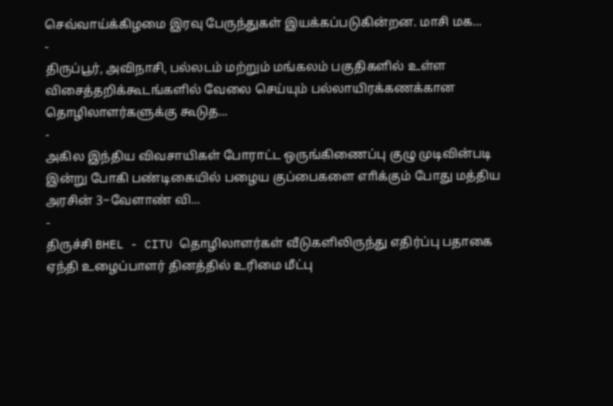செவ்வாய்க்கிழமை இரவு பேருந்துகள் இயக்கப்படுகின்றன. மாசி மக...
-
திருப்பூர், அவிநாசி, பல்லடம் மற்றும் மங்கலம் பகுதிகளில் உள்ள விசைத்தறிக்கூடங்களில் வேலை செய்யும் பல்லாயிரக்கணக்கான தொழிலாளர்களுக்கு கூடுத...
-
அகில இந்திய விவசாயிகள் போராட்ட ஒருங்கிணைப்பு குழு முடிவின்படி இன்று போகி பண்டிகையில் பழைய குப்பைகளை எாிக்கும் போது மத்திய அரசின் 3−வேளாண் வி...
-
திருச்சி BHEL - CITU தொழிலாளர்கள் வீடுகளிலிருந்து எதிர்ப்பு பதாகை ஏந்தி உழைப்பாளர் தினத்தில் உரிமை மீட்பு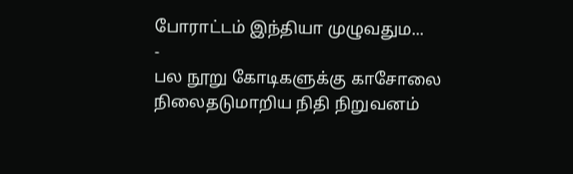போராட்டம் இந்தியா முழுவதும...
-
பல நூறு கோடிகளுக்கு காசோலை நிலைதடுமாறிய நிதி நிறுவனம்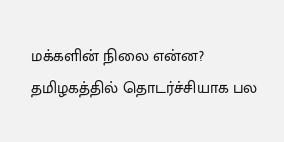மக்களின் நிலை என்ன? தமிழகத்தில் தொடர்ச்சியாக பல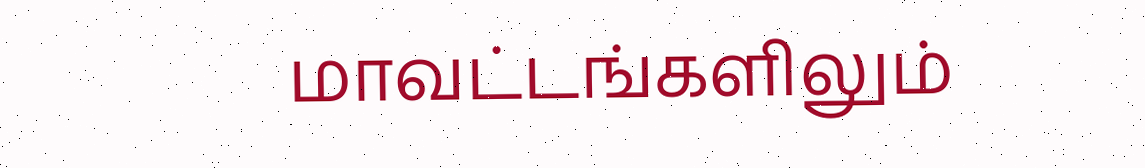மாவட்டங்களிலும்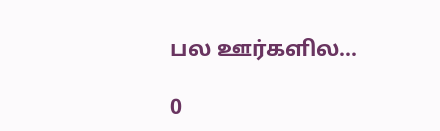பல ஊர்களில...

0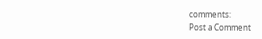comments:
Post a Comment